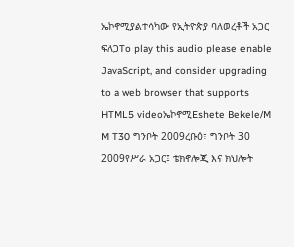ኤኮኖሚያልተሳካው የኢትዮጵያ ባለወረቶች አጋር ፍለጋTo play this audio please enable JavaScript, and consider upgrading to a web browser that supports HTML5 videoኤኮኖሚEshete Bekele/M M T30 ግንቦት 2009ረቡዕ፣ ግንቦት 30 2009የሥራ አጋር፤ ቴክኖሎጂ እና ክህሎት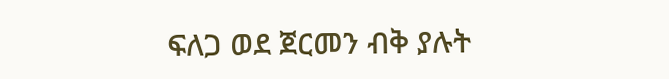ፍለጋ ወደ ጀርመን ብቅ ያሉት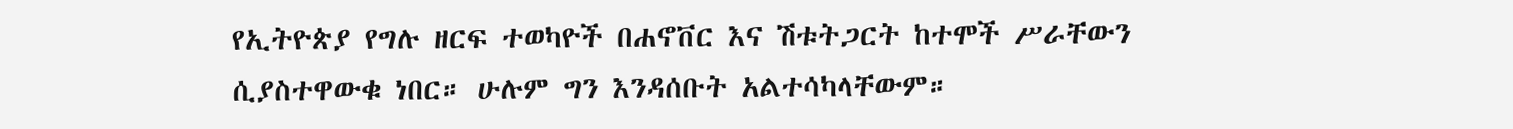የኢትዮጵያ የግሉ ዘርፍ ተወካዮች በሐኖቨር እና ሽቱትጋርት ከተሞች ሥራቸውን ሲያስተዋውቁ ነበር። ሁሉም ግን እንዳሰቡት አልተሳካላቸውም።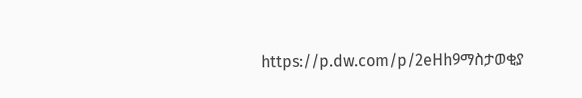https://p.dw.com/p/2eHh9ማስታወቂያ